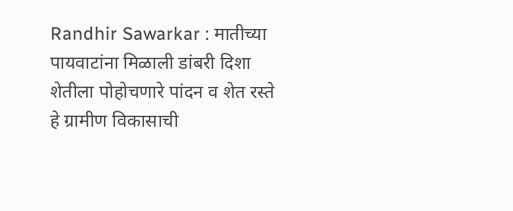Randhir Sawarkar : मातीच्या पायवाटांना मिळाली डांबरी दिशा
शेतीला पोहोचणारे पांदन व शेत रस्ते हे ग्रामीण विकासाची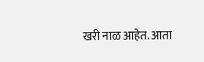खरी नाळ आहेत. आता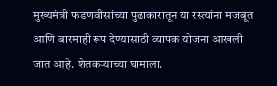मुख्यमंत्री फडणवीसांच्या पुढाकारातून या रस्त्यांना मजबूत आणि बारमाही रूप देण्यासाठी व्यापक योजना आखली जात आहे. शेतकऱ्याच्या घामाला.